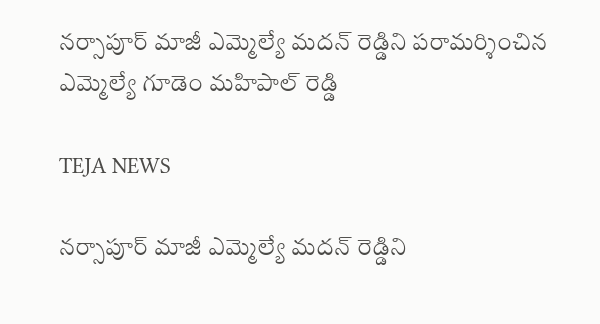నర్సాపూర్ మాజీ ఎమ్మెల్యే మదన్ రెడ్డిని పరామర్శించిన ఎమ్మెల్యే గూడెం మహిపాల్ రెడ్డి

TEJA NEWS

నర్సాపూర్ మాజీ ఎమ్మెల్యే మదన్ రెడ్డిని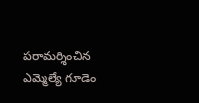పరామర్శించిన ఎమ్మెల్యే గూడెం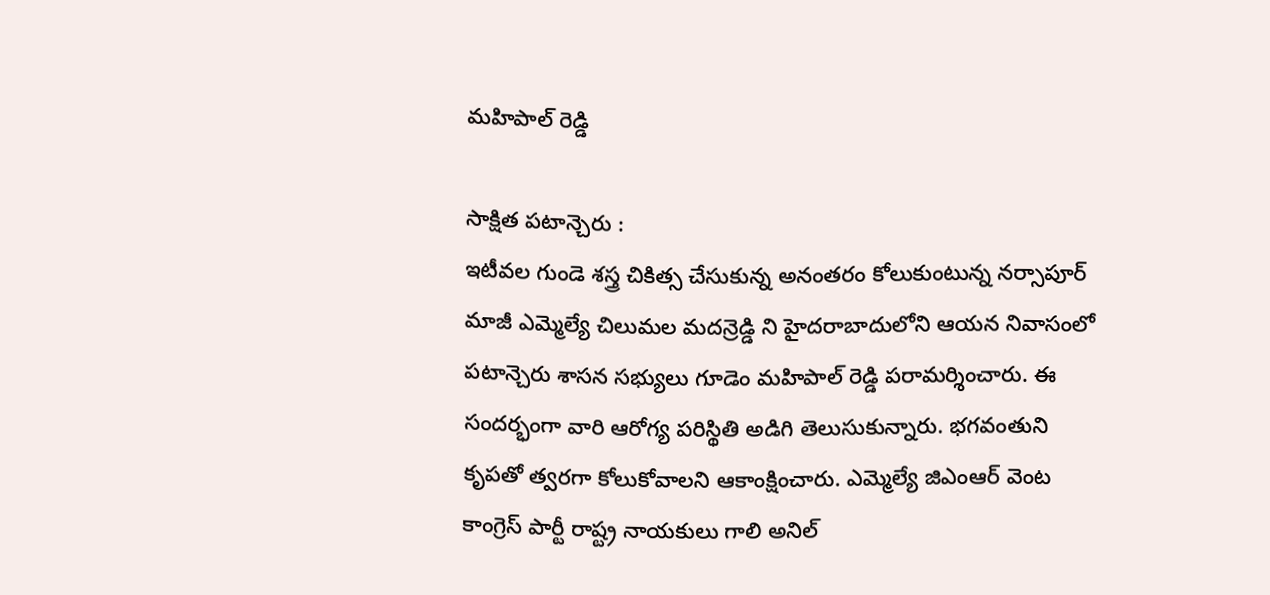మహిపాల్ రెడ్డి

సాక్షిత పటాన్చెరు :
ఇటీవల గుండె శస్త్ర చికిత్స చేసుకున్న అనంతరం కోలుకుంటున్న నర్సాపూర్ మాజీ ఎమ్మెల్యే చిలుమల మదన్రెడ్డి ని హైదరాబాదులోని ఆయన నివాసంలో పటాన్చెరు శాసన సభ్యులు గూడెం మహిపాల్ రెడ్డి పరామర్శించారు. ఈ సందర్భంగా వారి ఆరోగ్య పరిస్థితి అడిగి తెలుసుకున్నారు. భగవంతుని కృపతో త్వరగా కోలుకోవాలని ఆకాంక్షించారు. ఎమ్మెల్యే జిఎంఆర్ వెంట కాంగ్రెస్ పార్టీ రాష్ట్ర నాయకులు గాలి అనిల్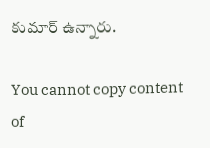కుమార్ ఉన్నారు.

You cannot copy content of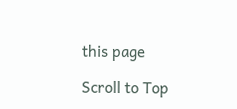this page

Scroll to Top